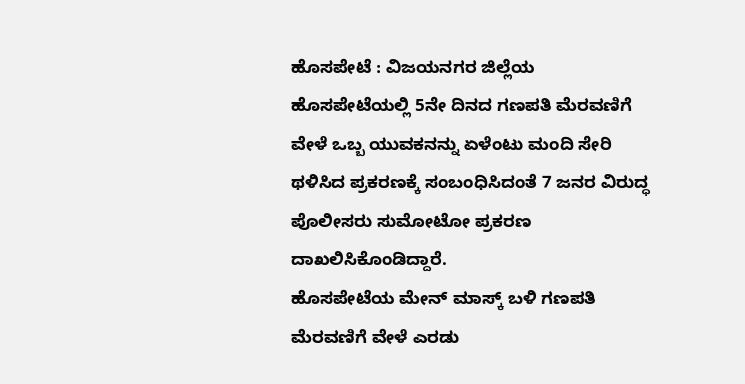ಹೊಸಪೇಟೆ : ವಿಜಯನಗರ ಜಿಲ್ಲೆಯ ಹೊಸಪೇಟೆಯಲ್ಲಿ 5ನೇ ದಿನದ ಗಣಪತಿ ಮೆರವಣಿಗೆ ವೇಳೆ ಒಬ್ಬ ಯುವಕನನ್ನು ಏಳೆಂಟು ಮಂದಿ ಸೇರಿ ಥಳಿಸಿದ ಪ್ರಕರಣಕ್ಕೆ ಸಂಬಂಧಿಸಿದಂತೆ 7 ಜನರ ವಿರುದ್ಧ ಪೊಲೀಸರು ಸುಮೋಟೋ ಪ್ರಕರಣ ದಾಖಲಿಸಿಕೊಂಡಿದ್ದಾರೆ.
ಹೊಸಪೇಟೆಯ ಮೇನ್ ಮಾಸ್ಕ್ ಬಳಿ ಗಣಪತಿ ಮೆರವಣಿಗೆ ವೇಳೆ ಎರಡು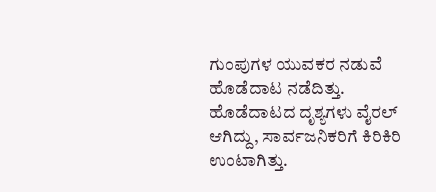ಗುಂಪುಗಳ ಯುವಕರ ನಡುವೆ ಹೊಡೆದಾಟ ನಡೆದಿತ್ತು. ಹೊಡೆದಾಟದ ದೃಶ್ಯಗಳು ವೈರಲ್ ಆಗಿದ್ದು, ಸಾರ್ವಜನಿಕರಿಗೆ ಕಿರಿಕಿರಿ ಉಂಟಾಗಿತ್ತು.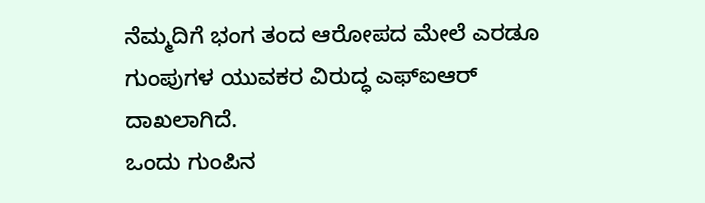ನೆಮ್ಮದಿಗೆ ಭಂಗ ತಂದ ಆರೋಪದ ಮೇಲೆ ಎರಡೂ ಗುಂಪುಗಳ ಯುವಕರ ವಿರುದ್ಧ ಎಫ್ಐಆರ್ ದಾಖಲಾಗಿದೆ.
ಒಂದು ಗುಂಪಿನ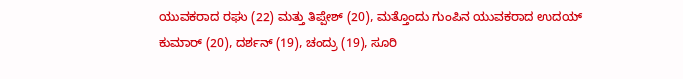ಯುವಕರಾದ ರಘು (22) ಮತ್ತು ತಿಪ್ಪೇಶ್ (20), ಮತ್ತೊಂದು ಗುಂಪಿನ ಯುವಕರಾದ ಉದಯ್ ಕುಮಾರ್ (20), ದರ್ಶನ್ (19), ಚಂದ್ರು (19), ಸೂರಿ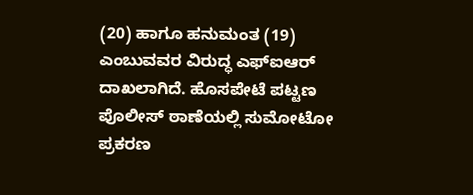(20) ಹಾಗೂ ಹನುಮಂತ (19) ಎಂಬುವವರ ವಿರುದ್ಧ ಎಫ್ಐಆರ್ ದಾಖಲಾಗಿದೆ. ಹೊಸಪೇಟೆ ಪಟ್ಟಣ ಪೊಲೀಸ್ ಠಾಣೆಯಲ್ಲಿ ಸುಮೋಟೋ ಪ್ರಕರಣ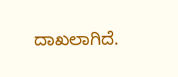ದಾಖಲಾಗಿದೆ.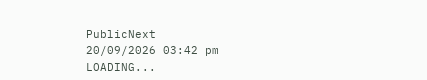PublicNext
20/09/2026 03:42 pm
LOADING...